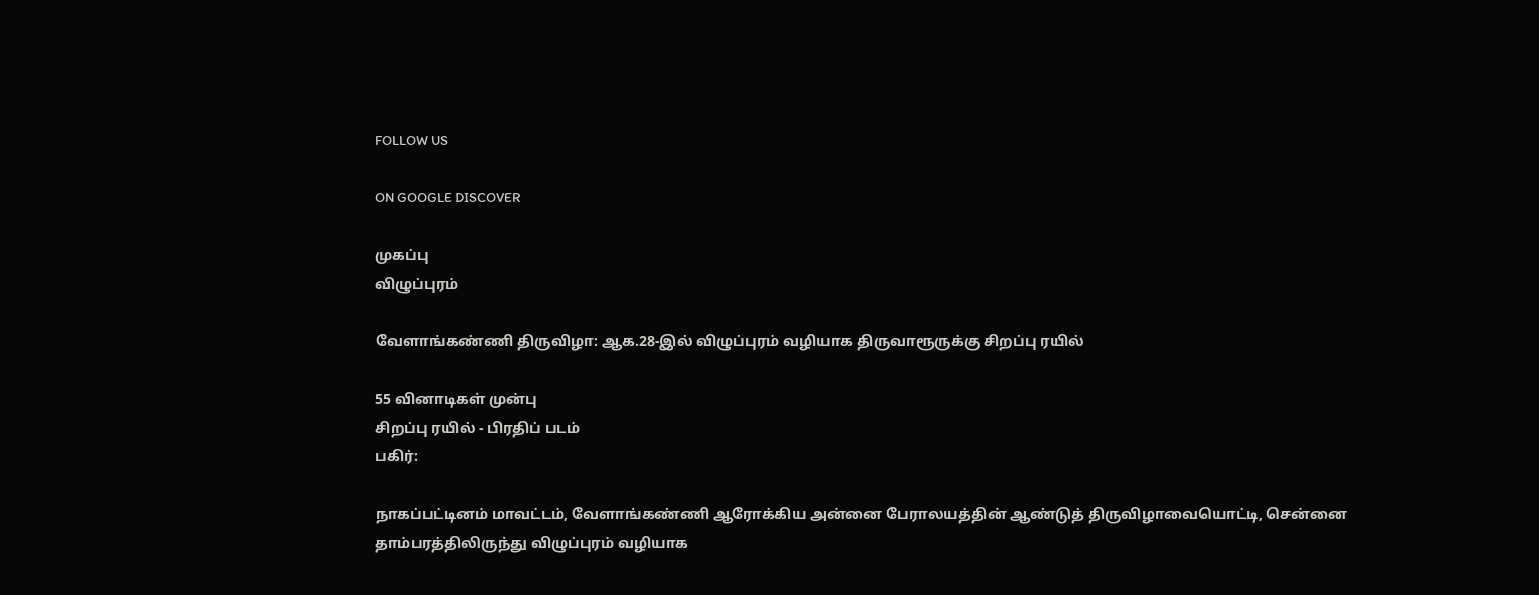FOLLOW US

ON GOOGLE DISCOVER

முகப்பு
விழுப்புரம்

வேளாங்கண்ணி திருவிழா: ஆக.28-இல் விழுப்புரம் வழியாக திருவாரூருக்கு சிறப்பு ரயில்

55 வினாடிகள் முன்பு
சிறப்பு ரயில் - பிரதிப் படம்
பகிர்:

நாகப்பட்டினம் மாவட்டம், வேளாங்கண்ணி ஆரோக்கிய அன்னை பேராலயத்தின் ஆண்டுத் திருவிழாவையொட்டி, சென்னை தாம்பரத்திலிருந்து விழுப்புரம் வழியாக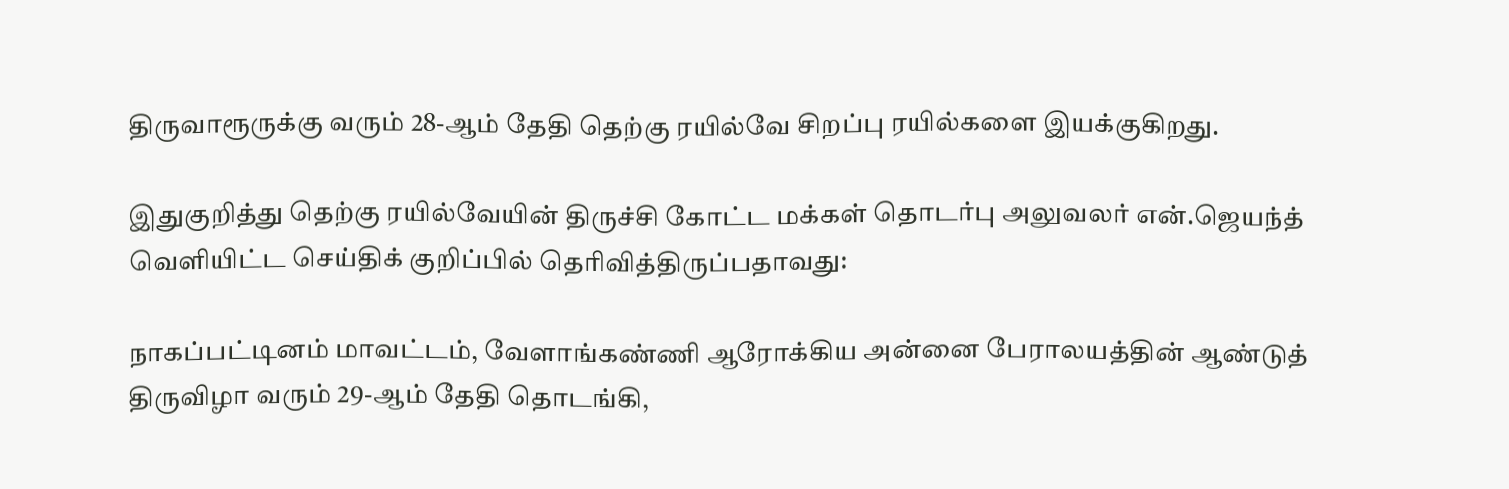திருவாரூருக்கு வரும் 28-ஆம் தேதி தெற்கு ரயில்வே சிறப்பு ரயில்களை இயக்குகிறது.

இதுகுறித்து தெற்கு ரயில்வேயின் திருச்சி கோட்ட மக்கள் தொடர்பு அலுவலர் என்.ஜெயந்த் வெளியிட்ட செய்திக் குறிப்பில் தெரிவித்திருப்பதாவது:

நாகப்பட்டினம் மாவட்டம், வேளாங்கண்ணி ஆரோக்கிய அன்னை பேராலயத்தின் ஆண்டுத் திருவிழா வரும் 29-ஆம் தேதி தொடங்கி,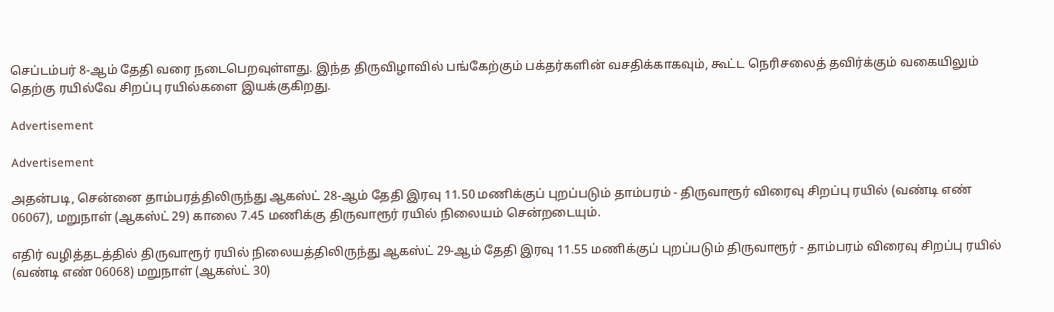செப்டம்பர் 8-ஆம் தேதி வரை நடைபெறவுள்ளது. இந்த திருவிழாவில் பங்கேற்கும் பக்தர்களின் வசதிக்காகவும், கூட்ட நெரிசலைத் தவிர்க்கும் வகையிலும் தெற்கு ரயில்வே சிறப்பு ரயில்களை இயக்குகிறது.

Advertisement

Advertisement

அதன்படி, சென்னை தாம்பரத்திலிருந்து ஆகஸ்ட் 28-ஆம் தேதி இரவு 11.50 மணிக்குப் புறப்படும் தாம்பரம் - திருவாரூர் விரைவு சிறப்பு ரயில் (வண்டி எண் 06067), மறுநாள் (ஆகஸ்ட் 29) காலை 7.45 மணிக்கு திருவாரூர் ரயில் நிலையம் சென்றடையும்.

எதிர் வழித்தடத்தில் திருவாரூர் ரயில் நிலையத்திலிருந்து ஆகஸ்ட் 29-ஆம் தேதி இரவு 11.55 மணிக்குப் புறப்படும் திருவாரூர் - தாம்பரம் விரைவு சிறப்பு ரயில் (வண்டி எண் 06068) மறுநாள் (ஆகஸ்ட் 30)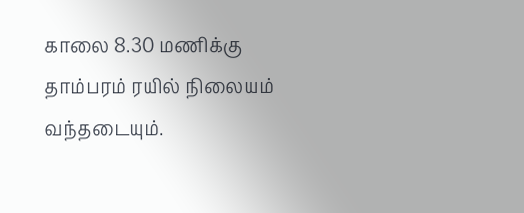காலை 8.30 மணிக்கு தாம்பரம் ரயில் நிலையம் வந்தடையும்.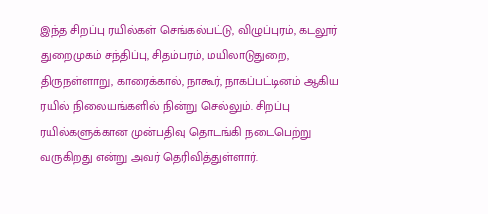இந்த சிறப்பு ரயில்கள் செங்கல்பட்டு, விழுப்புரம், கடலூர் துறைமுகம் சந்திப்பு, சிதம்பரம், மயிலாடுதுறை, திருநள்ளாறு, காரைக்கால், நாகூர், நாகப்பட்டினம் ஆகிய ரயில் நிலையங்களில் நின்று செல்லும். சிறப்பு ரயில்களுக்கான முன்பதிவு தொடங்கி நடைபெற்று வருகிறது என்று அவர் தெரிவித்துள்ளார்.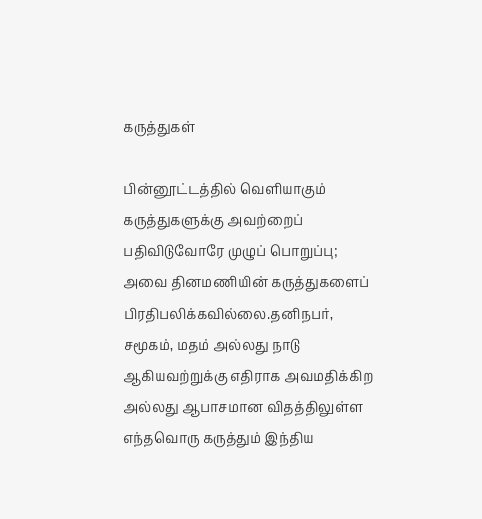கருத்துகள்

பின்னூட்டத்தில் வெளியாகும் கருத்துகளுக்கு அவற்றைப் பதிவிடுவோரே முழுப் பொறுப்பு; அவை தினமணியின் கருத்துகளைப் பிரதிபலிக்கவில்லை.தனிநபர், சமூகம், மதம் அல்லது நாடு ஆகியவற்றுக்கு எதிராக அவமதிக்கிற அல்லது ஆபாசமான விதத்திலுள்ள எந்தவொரு கருத்தும் இந்திய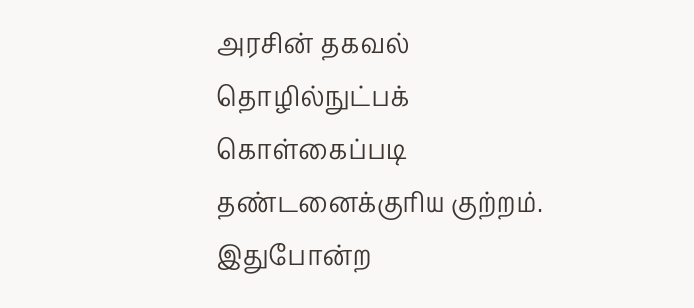அரசின் தகவல் தொழில்நுட்பக் கொள்கைப்படி தண்டனைக்குரிய குற்றம். இதுபோன்ற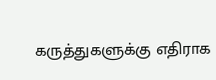கருத்துகளுக்கு எதிராக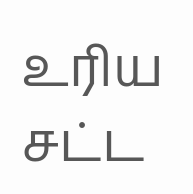உரிய சட்ட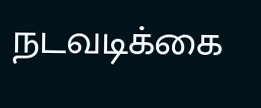நடவடிக்கை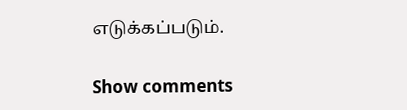எடுக்கப்படும்.

Show comments